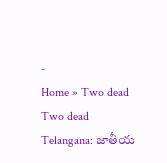-
Home » Two dead
Two dead
Telangana: జాతీయ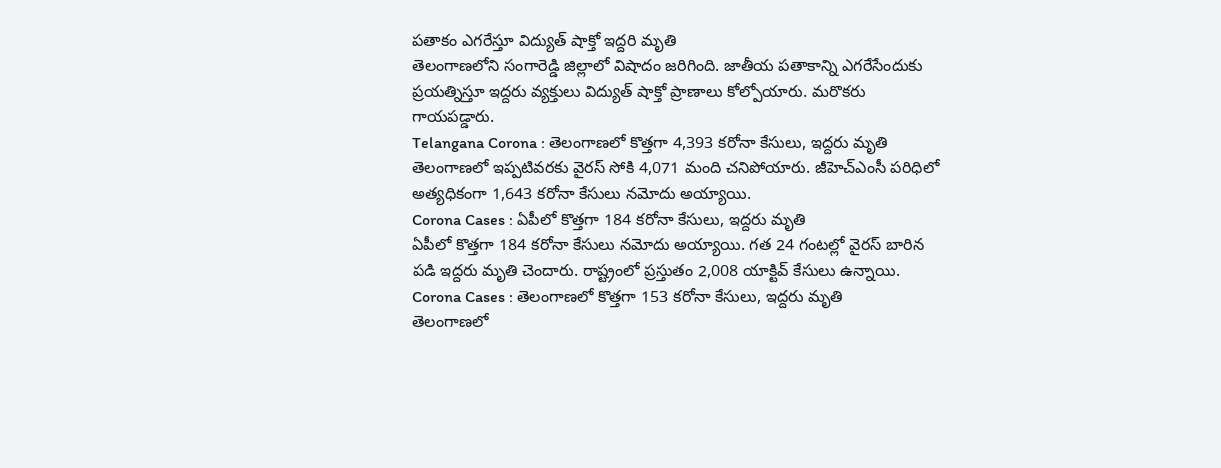పతాకం ఎగరేస్తూ విద్యుత్ షాక్తో ఇద్దరి మృతి
తెలంగాణలోని సంగారెడ్డి జిల్లాలో విషాదం జరిగింది. జాతీయ పతాకాన్ని ఎగరేసేందుకు ప్రయత్నిస్తూ ఇద్దరు వ్యక్తులు విద్యుత్ షాక్తో ప్రాణాలు కోల్పోయారు. మరొకరు గాయపడ్డారు.
Telangana Corona : తెలంగాణలో కొత్తగా 4,393 కరోనా కేసులు, ఇద్దరు మృతి
తెలంగాణలో ఇప్పటివరకు వైరస్ సోకి 4,071 మంది చనిపోయారు. జీహెచ్ఎంసీ పరిధిలో అత్యధికంగా 1,643 కరోనా కేసులు నమోదు అయ్యాయి.
Corona Cases : ఏపీలో కొత్తగా 184 కరోనా కేసులు, ఇద్దరు మృతి
ఏపీలో కొత్తగా 184 కరోనా కేసులు నమోదు అయ్యాయి. గత 24 గంటల్లో వైరస్ బారిన పడి ఇద్దరు మృతి చెందారు. రాష్ట్రంలో ప్రస్తుతం 2,008 యాక్టివ్ కేసులు ఉన్నాయి.
Corona Cases : తెలంగాణలో కొత్తగా 153 కరోనా కేసులు, ఇద్దరు మృతి
తెలంగాణలో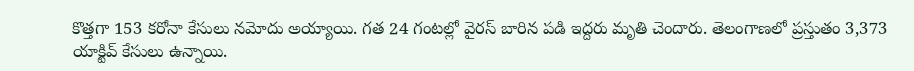కొత్తగా 153 కరోనా కేసులు నమోదు అయ్యాయి. గత 24 గంటల్లో వైరస్ బారిన పడి ఇద్దరు మృతి చెందారు. తెలంగాణలో ప్రస్తుతం 3,373 యాక్టివ్ కేసులు ఉన్నాయి.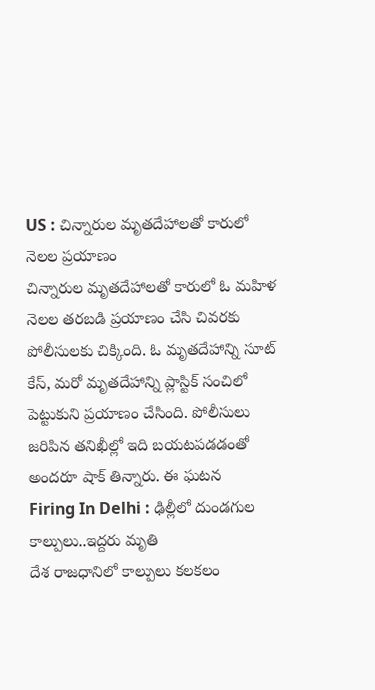US : చిన్నారుల మృతదేహాలతో కారులో నెలల ప్రయాణం
చిన్నారుల మృతదేహాలతో కారులో ఓ మహిళ నెలల తరబడి ప్రయాణం చేసి చివరకు పోలీసులకు చిక్కింది. ఓ మృతదేహాన్ని సూట్ కేస్, మరో మృతదేహాన్ని ప్లాస్టిక్ సంచిలో పెట్టుకుని ప్రయాణం చేసింది. పోలీసులు జరిపిన తనిఖీల్లో ఇది బయటపడడంతో అందరూ షాక్ తిన్నారు. ఈ ఘటన
Firing In Delhi : ఢిల్లీలో దుండగుల కాల్పులు..ఇద్దరు మృతి
దేశ రాజధానిలో కాల్పులు కలకలం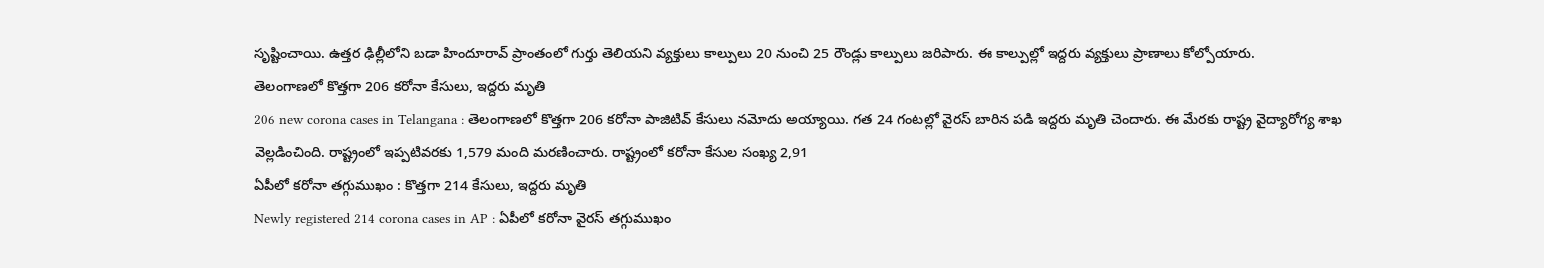సృష్టించాయి. ఉత్తర ఢిల్లీలోని బడా హిందూరావ్ ప్రాంతంలో గుర్తు తెలియని వ్యక్తులు కాల్పులు 20 నుంచి 25 రౌండ్లు కాల్పులు జరిపారు. ఈ కాల్పుల్లో ఇద్దరు వ్యక్తులు ప్రాణాలు కోల్పోయారు.
తెలంగాణలో కొత్తగా 206 కరోనా కేసులు, ఇద్దరు మృతి
206 new corona cases in Telangana : తెలంగాణలో కొత్తగా 206 కరోనా పాజిటివ్ కేసులు నమోదు అయ్యాయి. గత 24 గంటల్లో వైరస్ బారిన పడి ఇద్దరు మృతి చెందారు. ఈ మేరకు రాష్ట్ర వైద్యారోగ్య శాఖ వెల్లడించింది. రాష్ట్రంలో ఇప్పటివరకు 1,579 మంది మరణించారు. రాష్ట్రంలో కరోనా కేసుల సంఖ్య 2,91
ఏపీలో కరోనా తగ్గుముఖం : కొత్తగా 214 కేసులు, ఇద్దరు మృతి
Newly registered 214 corona cases in AP : ఏపీలో కరోనా వైరస్ తగ్గుముఖం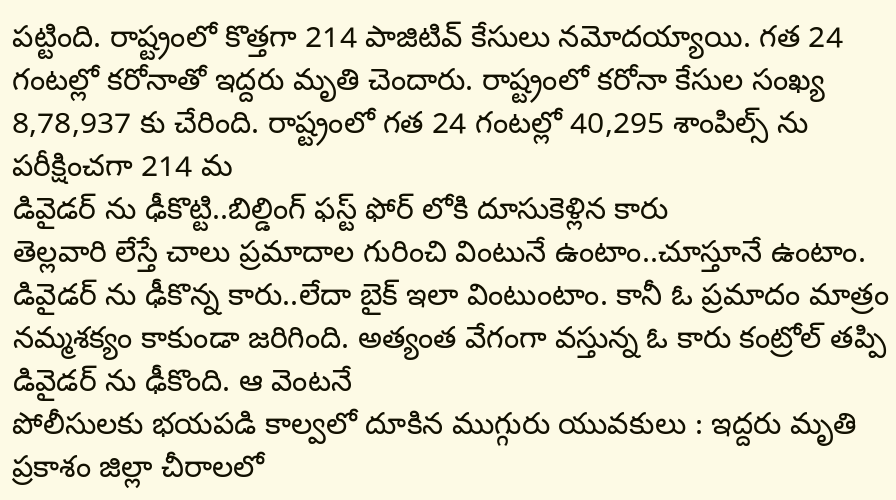పట్టింది. రాష్ట్రంలో కొత్తగా 214 పాజిటివ్ కేసులు నమోదయ్యాయి. గత 24 గంటల్లో కరోనాతో ఇద్దరు మృతి చెందారు. రాష్ట్రంలో కరోనా కేసుల సంఖ్య 8,78,937 కు చేరింది. రాష్ట్రంలో గత 24 గంటల్లో 40,295 శాంపిల్స్ ను పరీక్షించగా 214 మ
డివైడర్ ను ఢీకొట్టి..బిల్డింగ్ ఫస్ట్ ఫోర్ లోకి దూసుకెళ్లిన కారు
తెల్లవారి లేస్తే చాలు ప్రమాదాల గురించి వింటునే ఉంటాం..చూస్తూనే ఉంటాం. డివైడర్ ను ఢీకొన్న కారు..లేదా బైక్ ఇలా వింటుంటాం. కానీ ఓ ప్రమాదం మాత్రం నమ్మశక్యం కాకుండా జరిగింది. అత్యంత వేగంగా వస్తున్న ఓ కారు కంట్రోల్ తప్పి డివైడర్ ను ఢీకొంది. ఆ వెంటనే
పోలీసులకు భయపడి కాల్వలో దూకిన ముగ్గురు యువకులు : ఇద్దరు మృతి
ప్రకాశం జిల్లా చీరాలలో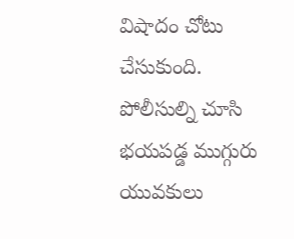విషాదం చోటు చేసుకుంది. పోలీసుల్ని చూసి భయపడ్డ ముగ్గురు యువకులు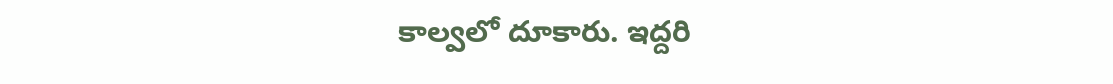కాల్వలో దూకారు. ఇద్దరి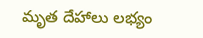మృత దేహాలు లభ్యం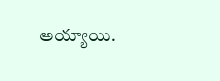అయ్యాయి.